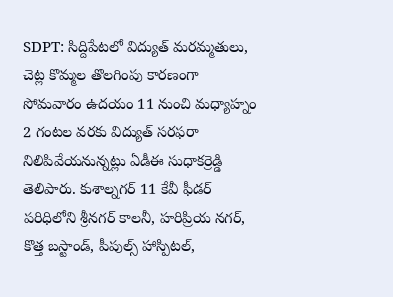SDPT: సిద్దిపేటలో విద్యుత్ మరమ్మతులు, చెట్ల కొమ్మల తొలగింపు కారణంగా సోమవారం ఉదయం 11 నుంచి మధ్యాహ్నం 2 గంటల వరకు విద్యుత్ సరఫరా నిలిపివేయనున్నట్లు ఏడీఈ సుధాకర్రెడ్డి తెలిపారు. కుశాల్నగర్ 11 కేవీ ఫీడర్ పరిధిలోని శ్రీనగర్ కాలనీ, హరిప్రియ నగర్, కొత్త బస్టాండ్, పీపుల్స్ హాస్పిటల్,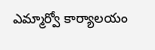ఎమ్మార్వో కార్యాలయం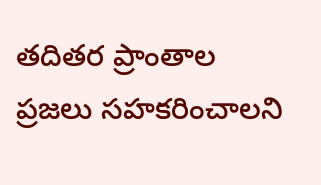తదితర ప్రాంతాల ప్రజలు సహకరించాలని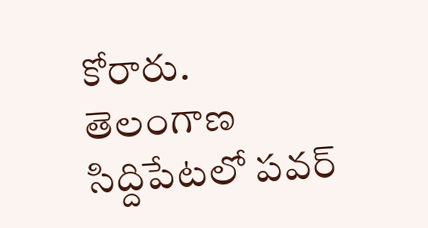కోరారు.
తెలంగాణ
సిద్దిపేటలో పవర్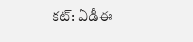కట్: ఏడీఈ